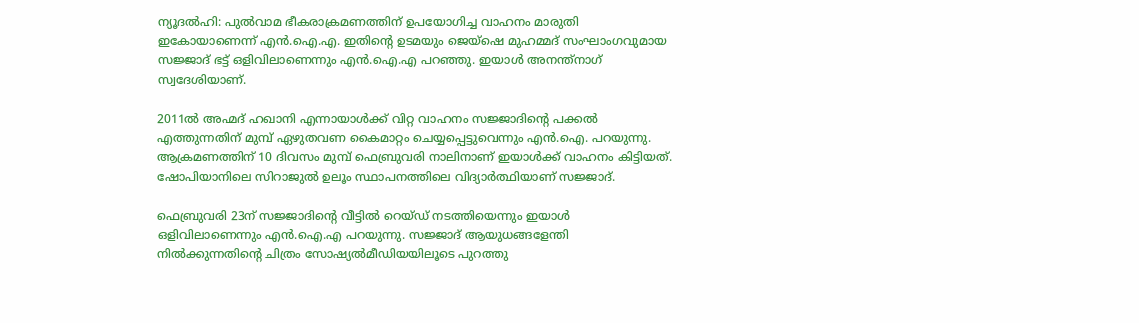ന്യൂദല്‍ഹി: പുല്‍വാമ ഭീകരാക്രമണത്തിന് ഉപയോഗിച്ച വാഹനം മാരുതി ഇകോയാണെന്ന് എന്‍.ഐ.എ. ഇതിന്റെ ഉടമയും ജെയ്‌ഷെ മുഹമ്മദ് സംഘാംഗവുമായ സജ്ജാദ് ഭട്ട് ഒളിവിലാണെന്നും എന്‍.ഐ.എ പറഞ്ഞു. ഇയാള്‍ അനന്ത്‌നാഗ് സ്വദേശിയാണ്.

2011ല്‍ അഹ്മദ് ഹഖാനി എന്നായാള്‍ക്ക് വിറ്റ വാഹനം സജ്ജാദിന്റെ പക്കല്‍ എത്തുന്നതിന് മുമ്പ് ഏഴുതവണ കൈമാറ്റം ചെയ്യപ്പെട്ടുവെന്നും എന്‍.ഐ. പറയുന്നു. ആക്രമണത്തിന് 10 ദിവസം മുമ്പ് ഫെബ്രുവരി നാലിനാണ് ഇയാള്‍ക്ക് വാഹനം കിട്ടിയത്. ഷോപിയാനിലെ സിറാജുല്‍ ഉലൂം സ്ഥാപനത്തിലെ വിദ്യാര്‍ത്ഥിയാണ് സജ്ജാദ്.

ഫെബ്രുവരി 23ന് സജ്ജാദിന്റെ വീട്ടില്‍ റെയ്ഡ് നടത്തിയെന്നും ഇയാള്‍ ഒളിവിലാണെന്നും എന്‍.ഐ.എ പറയുന്നു. സജ്ജാദ് ആയുധങ്ങളേന്തി നില്‍ക്കുന്നതിന്റെ ചിത്രം സോഷ്യല്‍മീഡിയയിലൂടെ പുറത്തു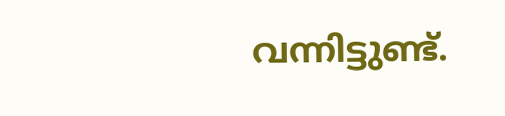വന്നിട്ടുണ്ട്.